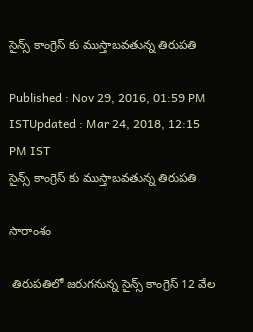సైన్స్ కాంగ్రెస్ కు ముస్తాబవతున్న తిరుపతి

Published : Nov 29, 2016, 01:59 PM ISTUpdated : Mar 24, 2018, 12:15 PM IST
సైన్స్ కాంగ్రెస్ కు ముస్తాబవతున్న తిరుపతి

సారాంశం

 తిరుపతిలో జరుగనున్న సైన్స్ కాంగ్రెస్ 12 వేల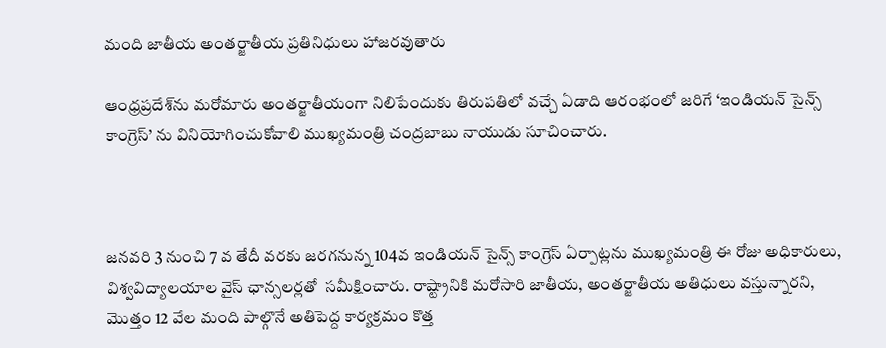మంది జాతీయ అంతర్జాతీయ ప్రతినిధులు హాజరవుతారు

ఆంధ్రప్రదేశ్‌ను మరోమారు అంతర్జాతీయంగా నిలిపేందుకు తిరుపతిలో వచ్చే ఏడాది ఆరంభంలో జరిగే ‘ఇండియన్ సైన్స్ కాంగ్రెస్’ ను వినియోగించుకోవాలి ముఖ్యమంత్రి చంద్రబాబు నాయుడు సూచించారు.



జనవరి 3 నుంచి 7 వ తేదీ వరకు జరగనున్న 104వ ఇండియన్ సైన్స్ కాంగ్రెస్‌ ఏర్పాట్లను ముఖ్యమంత్రి ఈ రోజు అధికారులు, విశ్వవిద్యాలయాల వైస్ ఛాన్సలర్లతో  సమీక్షించారు. రాష్ట్రానికి మరోసారి జాతీయ, అంతర్జాతీయ అతిధులు వస్తున్నారని, మొత్తం 12 వేల మంది పాల్గొనే అతిపెద్ద కార్యక్రమం కొత్త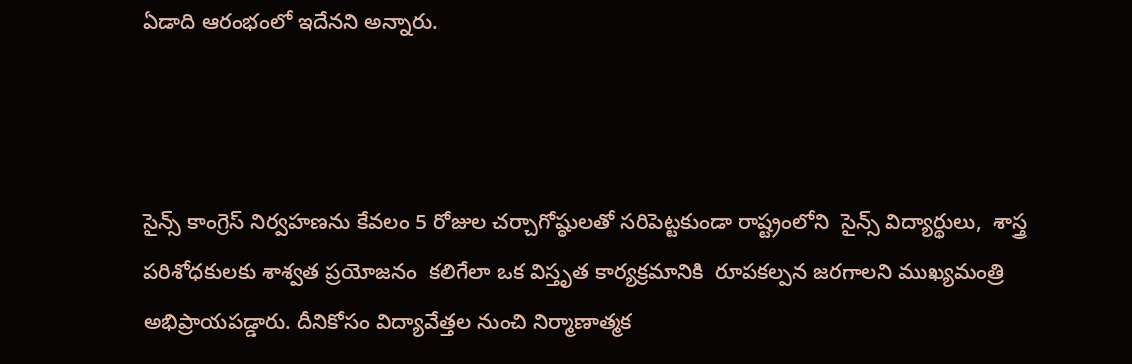ఏడాది ఆరంభంలో ఇదేనని అన్నారు.



సైన్స్ కాంగ్రెస్ నిర్వహణను కేవలం 5 రోజుల చర్చాగోష్ఠులతో సరిపెట్టకుండా రాష్ట్రంలోని  సైన్స్ విద్యార్థులు,  శాస్త్ర పరిశోధకులకు శాశ్వత ప్రయోజనం  కలిగేలా ఒక విస్తృత కార్యక్రమానికి  రూపకల్పన జరగాలని ముఖ్యమంత్రి అభిప్రాయపడ్డారు. దీనికోసం విద్యావేత్తల నుంచి నిర్మాణాత్మక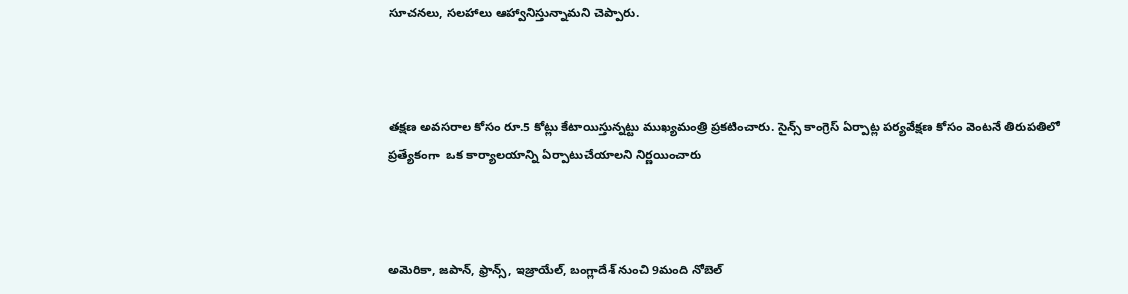సూచనలు, సలహాలు ఆహ్వానిస్తున్నామని చెప్పారు.



తక్షణ అవసరాల కోసం రూ.5 కోట్లు కేటాయిస్తున్నట్టు ముఖ్యమంత్రి ప్రకటించారు. సైన్స్ కాంగ్రెస్ ఏర్పాట్ల పర్యవేక్షణ కోసం వెంటనే తిరుపతిలో ప్రత్యేకంగా  ఒక కార్యాలయాన్ని ఏర్పాటుచేయాలని నిర్ణయించారు



అమెరికా, జపాన్, ఫ్రాన్స్, ఇజ్రాయేల్, బంగ్లాదేశ్ నుంచి 9మంది నోబెల్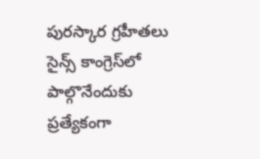పురస్కార గ్రహీతలు సైన్స్ కాంగ్రెస్‌లో పాల్గొనేందుకు ప్రత్యేకంగా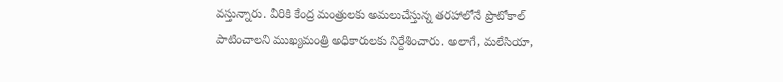వస్తున్నారు. వీరికి కేంద్ర మంత్రులకు అమలుచేస్తున్న తరహాలోనే ప్రొటోకాల్ పాటించాలని ముఖ్యమంత్రి అధికారులకు నిర్దేశించారు. అలాగే, మలేసియా,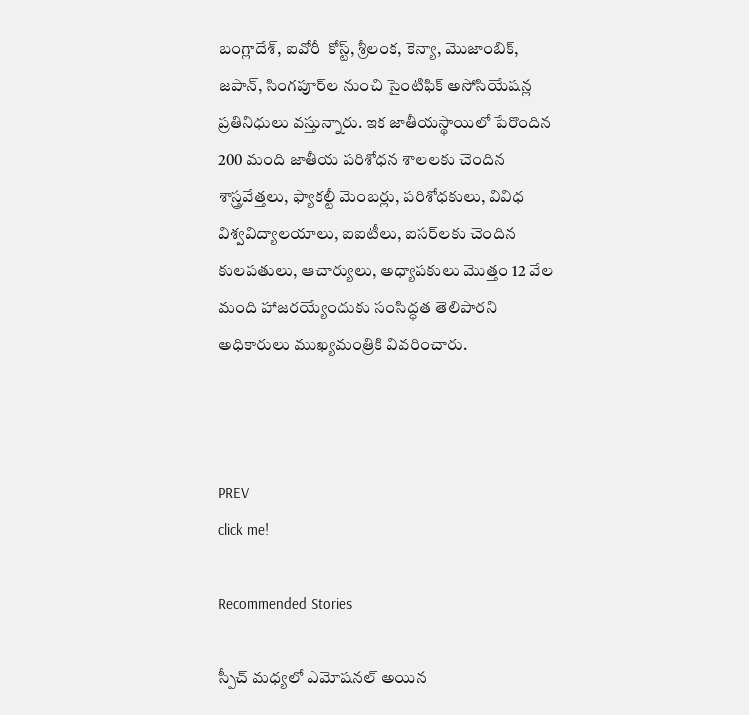బంగ్లాదేశ్, ఐవోరీ  కోస్ట్, శ్రీలంక, కెన్యా, మొజాంబిక్, జపాన్, సింగపూర్‌ల నుంచి సైంటిఫిక్ అసోసియేషన్ల ప్రతినిధులు వస్తున్నారు. ఇక జాతీయస్థాయిలో పేరొందిన 200 మంది జాతీయ పరిశోధన శాలలకు చెందిన శాస్త్రవేత్తలు, ఫ్యాకల్టీ మెంబర్లు, పరిశోధకులు, వివిధ విశ్వవిద్యాలయాలు, ఐఐటీలు, ఐసర్‌లకు చెందిన కులపతులు, ఆచార్యులు, అధ్యాపకులు మొత్తం 12 వేల మంది హాజరయ్యేందుకు సంసిద్ధత తెలిపారని అధికారులు ముఖ్యమంత్రికి వివరించారు.



PREV
click me!

Recommended Stories

స్పీచ్ మధ్యలో ఎమోషనల్ అయిన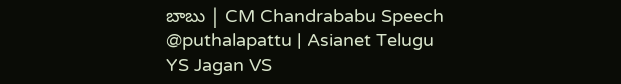బాబు | CM Chandrababu Speech @puthalapattu | Asianet Telugu
YS Jagan VS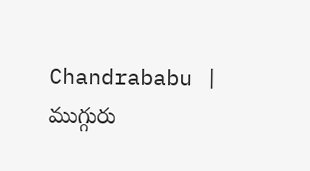Chandrababu | ముగ్గురు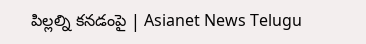పిల్లల్ని కనడంపై | Asianet News Telugu